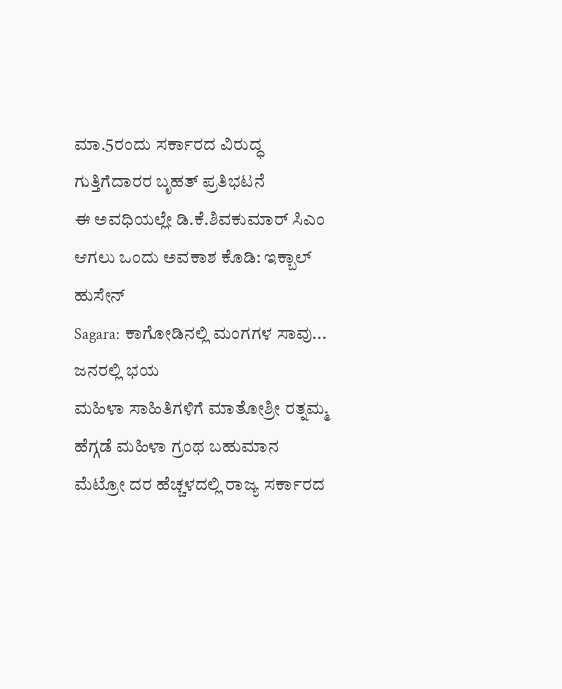ಮಾ.5ರಂದು ಸರ್ಕಾರದ ವಿರುದ್ಧ ಗುತ್ತಿಗೆದಾರರ ಬೃಹತ್ ಪ್ರತಿಭಟನೆ
ಈ ಅವಧಿಯಲ್ಲೇ ಡಿ.ಕೆ.ಶಿವಕುಮಾರ್ ಸಿಎಂ ಆಗಲು ಒಂದು ಅವಕಾಶ ಕೊಡಿ: ಇಕ್ಬಾಲ್ ಹುಸೇನ್
Sagara: ಕಾಗೋಡಿನಲ್ಲಿ ಮಂಗಗಳ ಸಾವು... ಜನರಲ್ಲಿ ಭಯ
ಮಹಿಳಾ ಸಾಹಿತಿಗಳಿಗೆ ಮಾತೋಶ್ರೀ ರತ್ನಮ್ಮ ಹೆಗ್ಗಡೆ ಮಹಿಳಾ ಗ್ರಂಥ ಬಹುಮಾನ
ಮೆಟ್ರೋ ದರ ಹೆಚ್ಚಳದಲ್ಲಿ ರಾಜ್ಯ ಸರ್ಕಾರದ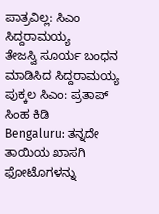ಪಾತ್ರವಿಲ್ಲ: ಸಿಎಂ ಸಿದ್ದರಾಮಯ್ಯ
ತೇಜಸ್ವಿ ಸೂರ್ಯ ಬಂಧನ ಮಾಡಿಸಿದ ಸಿದ್ದರಾಮಯ್ಯ ಪುಕ್ಕಲ ಸಿಎಂ: ಪ್ರತಾಪ್ ಸಿಂಹ ಕಿಡಿ
Bengaluru: ತನ್ನದೇ ತಾಯಿಯ ಖಾಸಗಿ ಫೋಟೊಗಳನ್ನು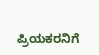ಪ್ರಿಯಕರನಿಗೆ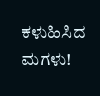ಕಳುಹಿಸಿದ ಮಗಳು!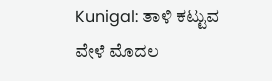Kunigal: ತಾಳಿ ಕಟ್ಟುವ ವೇಳೆ ಮೊದಲ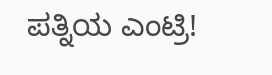ಪತ್ನಿಯ ಎಂಟ್ರಿ!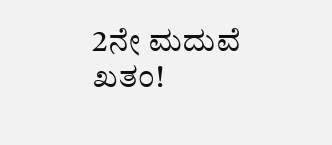2ನೇ ಮದುವೆ ಖತಂ!